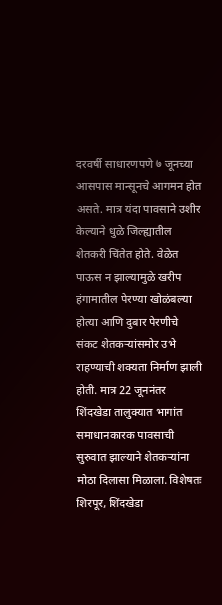दरवर्षी साधारणपणे ७ जूनच्या आसपास मान्सूनचे आगमन होत असते. मात्र यंदा पावसाने उशीर केल्याने धुळे जिल्ह्यातील शेतकरी चिंतेत होते. वेळेत पाऊस न झाल्यामुळे खरीप हंगामातील पेरण्या खोळंबल्या होत्या आणि दुबार पेरणीचे संकट शेतकऱ्यांसमोर उभे राहण्याची शक्यता निर्माण झाली होती. मात्र 22 जूननंतर शिंदखेडा तालुक्यात भागांत समाधानकारक पावसाची सुरुवात झाल्याने शेतकऱ्यांना मोठा दिलासा मिळाला. विशेषतः शिरपूर, शिंदखेडा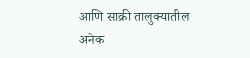आणि साक्री तालुक्यातील अनेक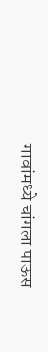गावांमध्ये चांगला पाऊस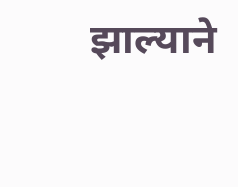झाल्याने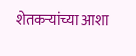शेतकऱ्यांच्या आशा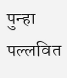पुन्हा पल्लवित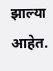झाल्या आहेत.